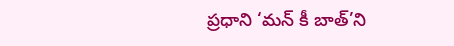ప్రధాని ‘మన్ కీ బాత్’ని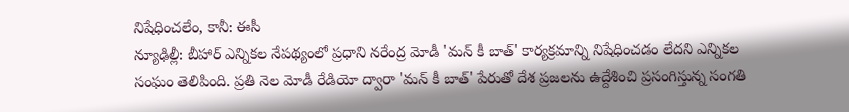నిషేధించలేం, కానీ: ఈసీ
న్యూఢిల్లీ: బీహార్ ఎన్నికల నేపథ్యంలో ప్రధాని నరేంద్ర మోడీ 'మన్ కీ బాత్' కార్యక్రమాన్ని నిషేధించడం లేదని ఎన్నికల సంఘం తెలిపింది. ప్రతి నెల మోడీ రేడియో ద్వారా 'మన్ కీ బాత్' పేరుతో దేశ ప్రజలను ఉద్దేశించి ప్రసంగిస్తున్న సంగతి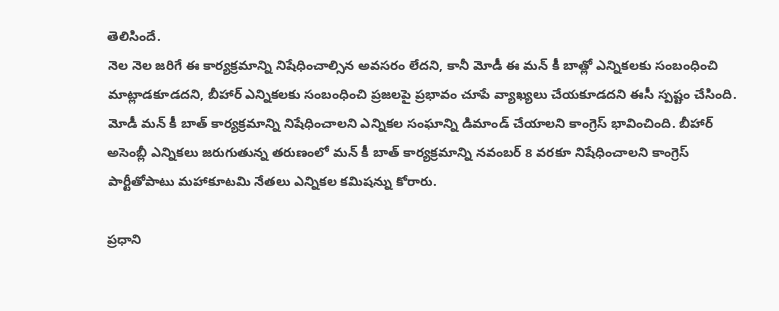తెలిసిందే.
నెల నెల జరిగే ఈ కార్యక్రమాన్ని నిషేధించాల్సిన అవసరం లేదని, కానీ మోడీ ఈ మన్ కీ బాత్లో ఎన్నికలకు సంబంధించి మాట్లాడకూడదని, బీహార్ ఎన్నికలకు సంబంధించి ప్రజలపై ప్రభావం చూపే వ్యాఖ్యలు చేయకూడదని ఈసీ స్పష్టం చేసింది.
మోడీ మన్ కీ బాత్ కార్యక్రమాన్ని నిషేధించాలని ఎన్నికల సంఘాన్ని డిమాండ్ చేయాలని కాంగ్రెస్ భావించింది. బీహార్ అసెంబ్లీ ఎన్నికలు జరుగుతున్న తరుణంలో మన్ కీ బాత్ కార్యక్రమాన్ని నవంబర్ 8 వరకూ నిషేధించాలని కాంగ్రెస్ పార్టీతోపాటు మహాకూటమి నేతలు ఎన్నికల కమిషన్ను కోరారు.

ప్రధాని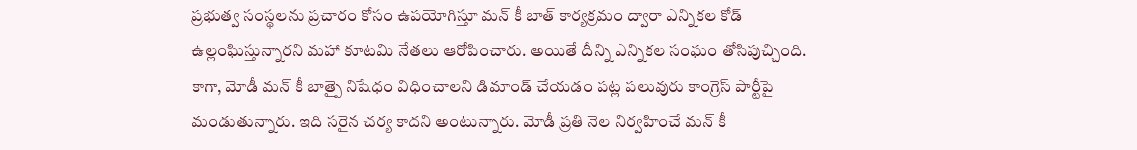ప్రభుత్వ సంస్థలను ప్రచారం కోసం ఉపయోగిస్తూ మన్ కీ బాత్ కార్యక్రమం ద్వారా ఎన్నికల కోడ్ ఉల్లంఘిస్తున్నారని మహా కూటమి నేతలు ఆరోపించారు. అయితే దీన్ని ఎన్నికల సంఘం తోసిపుచ్చింది.
కాగా, మోడీ మన్ కీ బాత్పై నిషేధం విధించాలని డిమాండ్ చేయడం పట్ల పలువురు కాంగ్రెస్ పార్టీపై మండుతున్నారు. ఇది సరైన చర్య కాదని అంటున్నారు. మోడీ ప్రతి నెల నిర్వహించే మన్ కీ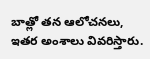బాత్లో తన ఆలోచనలు, ఇతర అంశాలు వివరిస్తారు.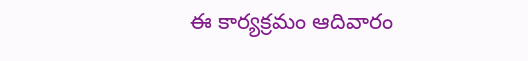ఈ కార్యక్రమం ఆదివారం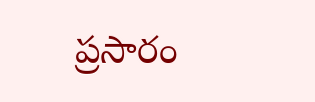ప్రసారం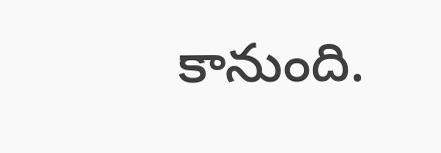కానుంది.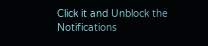Click it and Unblock the Notifications